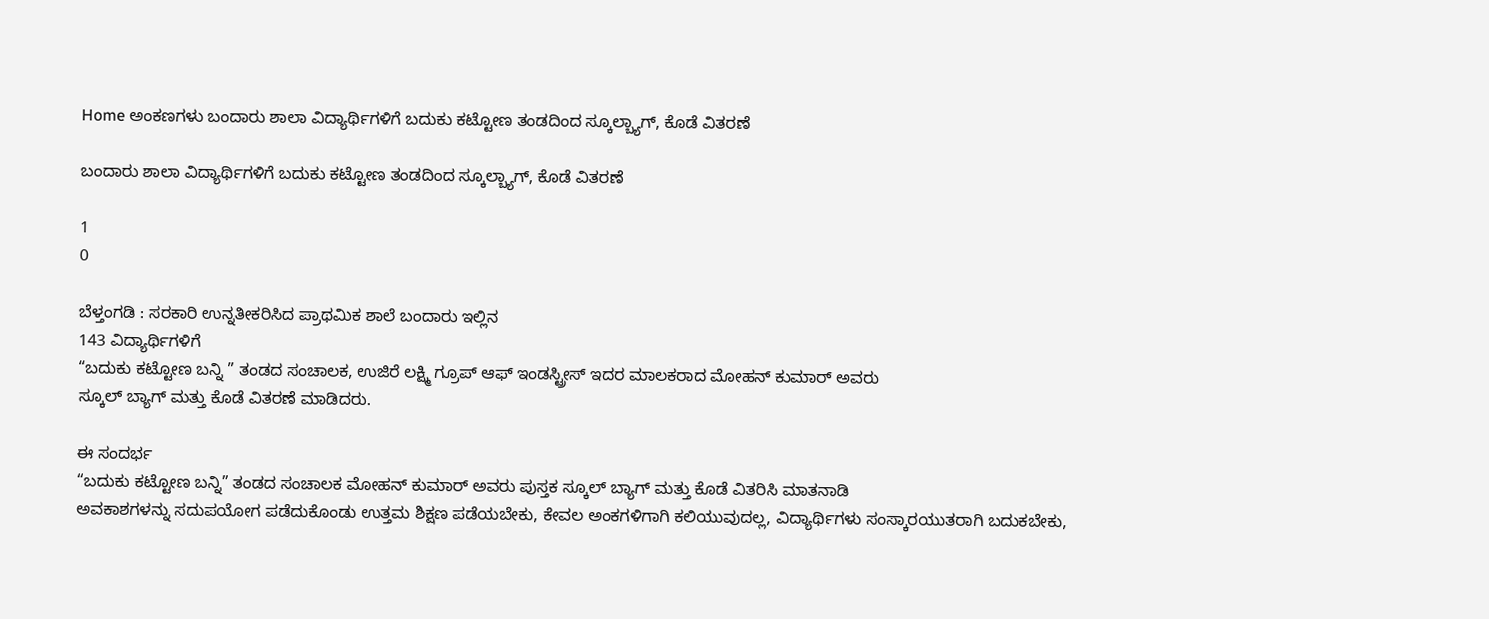Home ಅಂಕಣಗಳು ಬಂದಾರು ಶಾಲಾ ವಿದ್ಯಾರ್ಥಿಗಳಿಗೆ ಬದುಕು ಕಟ್ಟೋಣ ತಂಡದಿಂದ ಸ್ಕೂಲ್ಬ್ಯಾಗ್, ಕೊಡೆ ವಿತರಣೆ

ಬಂದಾರು ಶಾಲಾ ವಿದ್ಯಾರ್ಥಿಗಳಿಗೆ ಬದುಕು ಕಟ್ಟೋಣ ತಂಡದಿಂದ ಸ್ಕೂಲ್ಬ್ಯಾಗ್, ಕೊಡೆ ವಿತರಣೆ

1
0

ಬೆಳ್ತಂಗಡಿ : ಸರಕಾರಿ ಉನ್ನತೀಕರಿಸಿದ ಪ್ರಾಥಮಿಕ ಶಾಲೆ ಬಂದಾರು ಇಲ್ಲಿನ
143 ವಿದ್ಯಾರ್ಥಿಗಳಿಗೆ
“ಬದುಕು ಕಟ್ಟೋಣ ಬನ್ನಿ ” ತಂಡದ ಸಂಚಾಲಕ, ಉಜಿರೆ ಲಕ್ಷ್ಮಿ ಗ್ರೂಪ್ ಆಫ್ ಇಂಡಸ್ಟ್ರೀಸ್ ಇದರ ಮಾಲಕರಾದ ಮೋಹನ್ ಕುಮಾರ್ ಅವರು
ಸ್ಕೂಲ್ ಬ್ಯಾಗ್ ಮತ್ತು ಕೊಡೆ ವಿತರಣೆ ಮಾಡಿದರು.

ಈ ಸಂದರ್ಭ
“ಬದುಕು ಕಟ್ಟೋಣ ಬನ್ನಿ” ತಂಡದ ಸಂಚಾಲಕ ಮೋಹನ್ ಕುಮಾರ್ ಅವರು ಪುಸ್ತಕ ಸ್ಕೂಲ್ ಬ್ಯಾಗ್ ಮತ್ತು ಕೊಡೆ ವಿತರಿಸಿ ಮಾತನಾಡಿ
ಅವಕಾಶಗಳನ್ನು ಸದುಪಯೋಗ ಪಡೆದುಕೊಂಡು ಉತ್ತಮ ಶಿಕ್ಷಣ ಪಡೆಯಬೇಕು, ಕೇವಲ ಅಂಕಗಳಿಗಾಗಿ ಕಲಿಯುವುದಲ್ಲ, ವಿದ್ಯಾರ್ಥಿಗಳು ಸಂಸ್ಕಾರಯುತರಾಗಿ ಬದುಕಬೇಕು,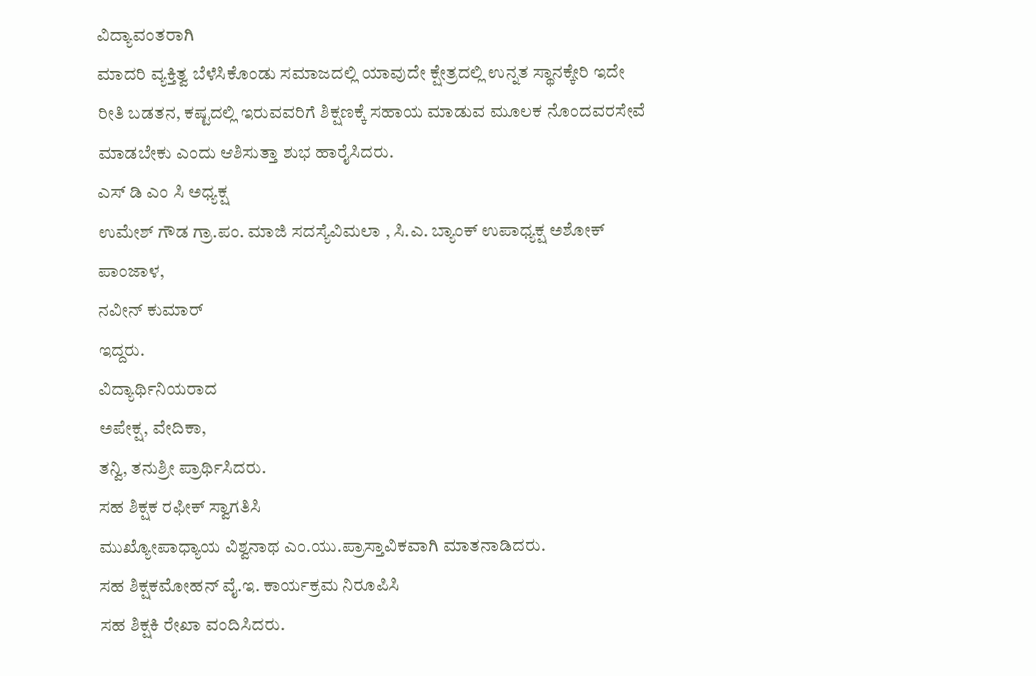ವಿದ್ಯಾವಂತರಾಗಿ‌
ಮಾದರಿ ವ್ಯಕ್ತಿತ್ವ ಬೆಳೆಸಿಕೊಂಡು ಸಮಾಜದಲ್ಲಿ ಯಾವುದೇ ಕ್ಷೇತ್ರದಲ್ಲಿ ಉನ್ನತ ಸ್ಥಾನ‌ಕ್ಕೇರಿ ಇದೇ ರೀತಿ ಬಡತನ, ಕಷ್ಟದಲ್ಲಿ ಇರುವವರಿಗೆ ಶಿಕ್ಷಣಕ್ಕೆ ಸಹಾಯ ಮಾಡುವ ಮೂಲಕ ನೊಂದವರಸೇವೆ ಮಾಡಬೇಕು ಎಂದು ಆಶಿಸುತ್ತಾ ಶುಭ ಹಾರೈಸಿದರು.
ಎಸ್ ಡಿ ಎಂ ಸಿ ಅಧ್ಯಕ್ಷ
ಉಮೇಶ್ ಗೌಡ ಗ್ರಾ.ಪಂ. ಮಾಜಿ ಸದಸ್ಯೆವಿಮಲಾ , ಸಿ.ಎ. ಬ್ಯಾಂಕ್ ಉಪಾಧ್ಯಕ್ಷ ಅಶೋಕ್ ಪಾಂಜಾಳ,
ನವೀನ್ ಕುಮಾರ್
ಇದ್ದರು.
ವಿದ್ಯಾರ್ಥಿನಿಯರಾದ
ಅಪೇಕ್ಷ, ವೇದಿಕಾ,
ತನ್ವಿ, ತನುಶ್ರೀ ಪ್ರಾರ್ಥಿಸಿದರು.
ಸಹ ಶಿಕ್ಷಕ ರಫೀಕ್ ಸ್ವಾಗತಿಸಿ
ಮುಖ್ಯೋಪಾಧ್ಯಾಯ ವಿಶ್ವನಾಥ ಎಂ.ಯು.ಪ್ರಾಸ್ತಾವಿಕವಾಗಿ ಮಾತನಾಡಿದರು.
ಸಹ ಶಿಕ್ಷಕಮೋಹನ್ ವೈ.ಇ. ಕಾರ್ಯಕ್ರಮ ನಿರೂಪಿಸಿ
ಸಹ ಶಿಕ್ಷಕಿ ರೇಖಾ ವಂದಿಸಿದರು.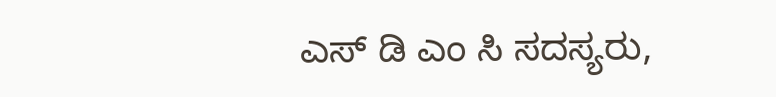ಎಸ್ ಡಿ ಎಂ ಸಿ ಸದಸ್ಯರು,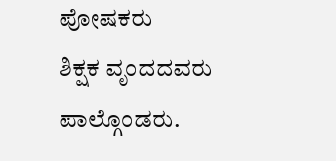ಪೋಷಕರು
ಶಿಕ್ಷಕ ವೃಂದದವರು ಪಾಲ್ಗೊಂಡರು.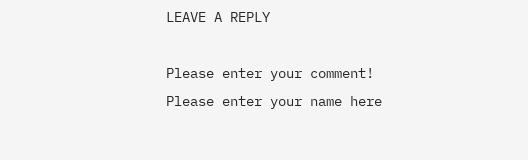LEAVE A REPLY

Please enter your comment!
Please enter your name here